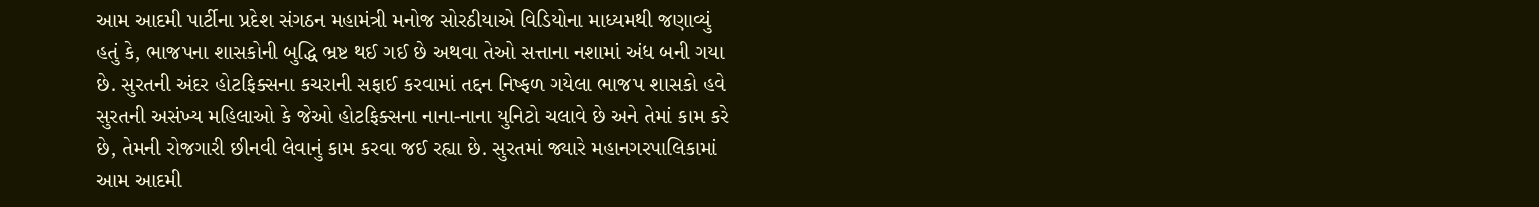આમ આદમી પાર્ટીના પ્રદેશ સંગઠન મહામંત્રી મનોજ સોરઠીયાએ વિડિયોના માધ્યમથી જણાવ્યું હતું કે, ભાજપના શાસકોની બુદ્ધિ ભ્રષ્ટ થઈ ગઈ છે અથવા તેઓ સત્તાના નશામાં અંધ બની ગયા છે. સુરતની અંદર હોટફિક્સના કચરાની સફાઈ કરવામાં તદ્દન નિષ્ફળ ગયેલા ભાજપ શાસકો હવે સુરતની અસંખ્ય મહિલાઓ કે જેઓ હોટફિક્સના નાના-નાના યુનિટો ચલાવે છે અને તેમાં કામ કરે છે, તેમની રોજગારી છીનવી લેવાનું કામ કરવા જઈ રહ્યા છે. સુરતમાં જ્યારે મહાનગરપાલિકામાં આમ આદમી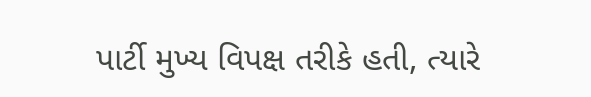પાર્ટી મુખ્ય વિપક્ષ તરીકે હતી, ત્યારે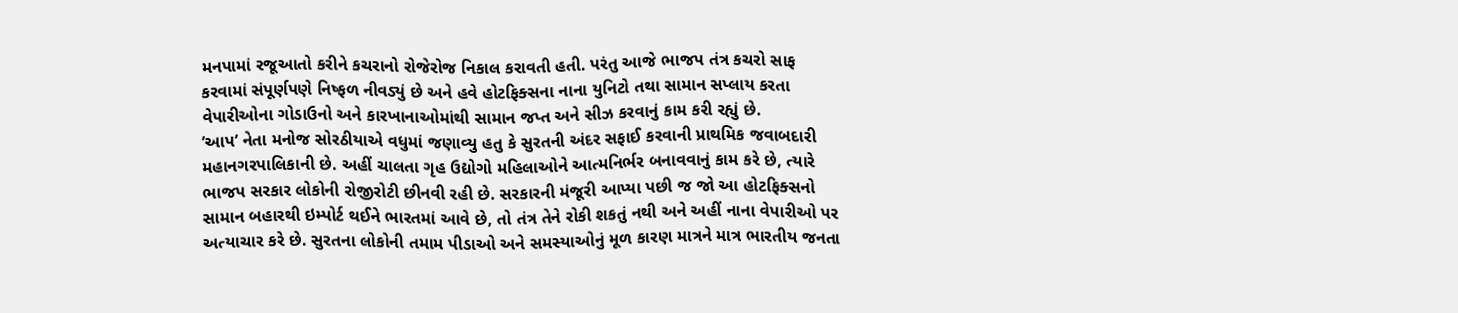મનપામાં રજૂઆતો કરીને કચરાનો રોજેરોજ નિકાલ કરાવતી હતી. પરંતુ આજે ભાજપ તંત્ર કચરો સાફ કરવામાં સંપૂર્ણપણે નિષ્ફળ નીવડ્યું છે અને હવે હોટફિક્સના નાના યુનિટો તથા સામાન સપ્લાય કરતા વેપારીઓના ગોડાઉનો અને કારખાનાઓમાંથી સામાન જપ્ત અને સીઝ કરવાનું કામ કરી રહ્યું છે.
’આપ’ નેતા મનોજ સોરઠીયાએ વધુમાં જણાવ્યુ હતુ કે સુરતની અંદર સફાઈ કરવાની પ્રાથમિક જવાબદારી મહાનગરપાલિકાની છે. અહીં ચાલતા ગૃહ ઉદ્યોગો મહિલાઓને આત્મનિર્ભર બનાવવાનું કામ કરે છે, ત્યારે ભાજપ સરકાર લોકોની રોજીરોટી છીનવી રહી છે. સરકારની મંજૂરી આપ્યા પછી જ જો આ હોટફિક્સનો સામાન બહારથી ઇમ્પોર્ટ થઈને ભારતમાં આવે છે, તો તંત્ર તેને રોકી શકતું નથી અને અહીં નાના વેપારીઓ પર અત્યાચાર કરે છે. સુરતના લોકોની તમામ પીડાઓ અને સમસ્યાઓનું મૂળ કારણ માત્રને માત્ર ભારતીય જનતા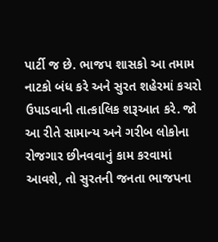પાર્ટી જ છે. ભાજપ શાસકો આ તમામ નાટકો બંધ કરે અને સુરત શહેરમાં કચરો ઉપાડવાની તાત્કાલિક શરૂઆત કરે. જો આ રીતે સામાન્ય અને ગરીબ લોકોના રોજગાર છીનવવાનું કામ કરવામાં આવશે, તો સુરતની જનતા ભાજપના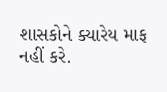શાસકોને ક્યારેય માફ નહીં કરે.